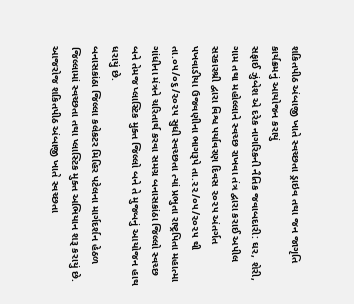શકિતપીઠ અંબાજી ખાતે સ્વચ્છતા ડ્રાઇવ તથા જન જાગૃતિ કાર્યક્રમનું આયોજન કરાયું
સફાઈ ઝુંબેશ એ દરેક નાગરિકની નૈતિક જવાબદારી: ઘર, શેરી, ગામ તથા મહોલ્લાને સ્વચ્છ રાખવા તંત્ર દ્વારા કરાઈ અપીલ
સરકારશ્રી દ્વારા વિશ્વ પર્યાવરણ દિવસ ૨૦૨૫ અંતર્ગત પખવાડીયા ઉજવણીના ભાગરૂપે તા.૨૨/૦૫/૨૦૨૫ થી તા.૦૫/૦૬/૨૦૨૫ સુધી સ્વચ્છતા ત્યાં પ્રભુતા રાષ્ટ્રપિતા મહાત્મા ગાંધીના મંત્રને ચરિતાર્થ કરવા સમગ્ર બનાસકાંઠા જિલ્લો સ્વચ્છ બને તેમજ પ્લાસ્ટિક મુક્ત જિલ્લો બને તે મુજબનું આયોજન હાથ ધરાયું છે.
બનાસકાંઠા જિલ્લા કલેકટર મિહિર પટેલના માર્ગદર્શન હેઠળ જિલ્લામાં સ્વચ્છતા તથા પ્લાસ્ટિક મુક્ત અભિયાન શરૂ કરાયું છે. આજરોજ શકિતપીઠ અંબાજી ખાતે સ્વચ્છતા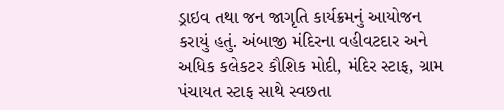ડ્રાઇવ તથા જન જાગૃતિ કાર્યક્રમનું આયોજન કરાયું હતું. અંબાજી મંદિરના વહીવટદાર અને અધિક કલેકટર કૌશિક મોદી, મંદિર સ્ટાફ, ગ્રામ પંચાયત સ્ટાફ સાથે સ્વછતા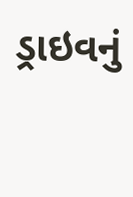ડ્રાઇવનું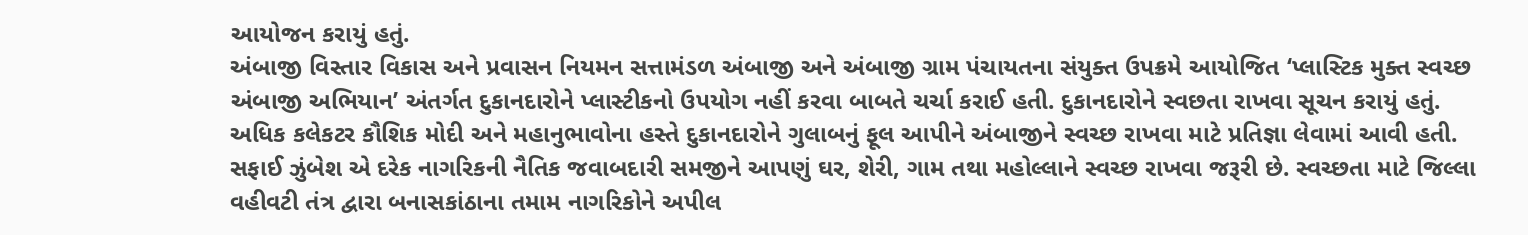આયોજન કરાયું હતું.
અંબાજી વિસ્તાર વિકાસ અને પ્રવાસન નિયમન સત્તામંડળ અંબાજી અને અંબાજી ગ્રામ પંચાયતના સંયુક્ત ઉપક્રમે આયોજિત ‘પ્લાસ્ટિક મુક્ત સ્વચ્છ અંબાજી અભિયાન’ અંતર્ગત દુકાનદારોને પ્લાસ્ટીકનો ઉપયોગ નહીં કરવા બાબતે ચર્ચા કરાઈ હતી. દુકાનદારોને સ્વછતા રાખવા સૂચન કરાયું હતું. અધિક કલેકટર કૌશિક મોદી અને મહાનુભાવોના હસ્તે દુકાનદારોને ગુલાબનું ફૂલ આપીને અંબાજીને સ્વચ્છ રાખવા માટે પ્રતિજ્ઞા લેવામાં આવી હતી. સફાઈ ઝુંબેશ એ દરેક નાગરિકની નૈતિક જવાબદારી સમજીને આપણું ઘર, શેરી, ગામ તથા મહોલ્લાને સ્વચ્છ રાખવા જરૂરી છે. સ્વચ્છતા માટે જિલ્લા વહીવટી તંત્ર દ્વારા બનાસકાંઠાના તમામ નાગરિકોને અપીલ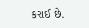કરાઈ છે.